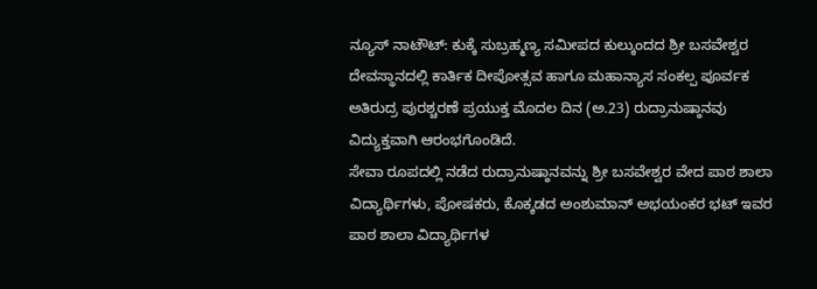ನ್ಯೂಸ್ ನಾಟೌಟ್: ಕುಕ್ಕೆ ಸುಬ್ರಹ್ಮಣ್ಯ ಸಮೀಪದ ಕುಲ್ಕುಂದದ ಶ್ರೀ ಬಸವೇಶ್ವರ ದೇವಸ್ಥಾನದಲ್ಲಿ ಕಾರ್ತಿಕ ದೀಪೋತ್ಸವ ಹಾಗೂ ಮಹಾನ್ಯಾಸ ಸಂಕಲ್ಪ ಪೂರ್ವಕ ಅತಿರುದ್ರ ಪುರಶ್ಚರಣೆ ಪ್ರಯುಕ್ತ ಮೊದಲ ದಿನ (ಅ.23) ರುದ್ರಾನುಷ್ಠಾನವು ವಿದ್ಯುಕ್ತವಾಗಿ ಆರಂಭಗೊಂಡಿದೆ.
ಸೇವಾ ರೂಪದಲ್ಲಿ ನಡೆದ ರುದ್ರಾನುಷ್ಠಾನವನ್ನು ಶ್ರೀ ಬಸವೇಶ್ವರ ವೇದ ಪಾಠ ಶಾಲಾ ವಿದ್ಯಾರ್ಥಿಗಳು, ಪೋಷಕರು, ಕೊಕ್ಕಡದ ಅಂಶುಮಾನ್ ಅಭಯಂಕರ ಭಟ್ ಇವರ ಪಾಠ ಶಾಲಾ ವಿದ್ಯಾರ್ಥಿಗಳ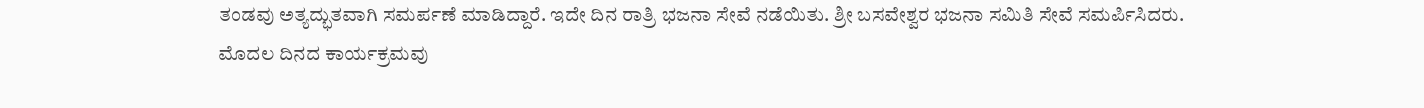ತಂಡವು ಅತ್ಯದ್ಭುತವಾಗಿ ಸಮರ್ಪಣೆ ಮಾಡಿದ್ದಾರೆ. ಇದೇ ದಿನ ರಾತ್ರಿ ಭಜನಾ ಸೇವೆ ನಡೆಯಿತು. ಶ್ರೀ ಬಸವೇಶ್ವರ ಭಜನಾ ಸಮಿತಿ ಸೇವೆ ಸಮರ್ಪಿಸಿದರು. ಮೊದಲ ದಿನದ ಕಾರ್ಯಕ್ರಮವು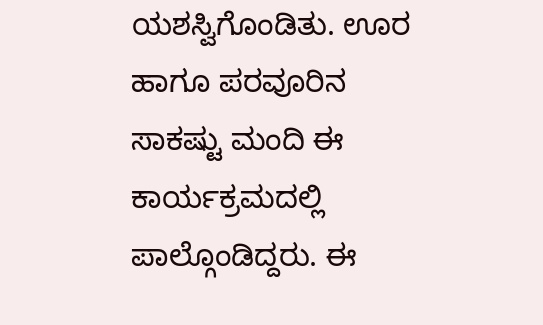ಯಶಸ್ವಿಗೊಂಡಿತು. ಊರ ಹಾಗೂ ಪರವೂರಿನ ಸಾಕಷ್ಟು ಮಂದಿ ಈ ಕಾರ್ಯಕ್ರಮದಲ್ಲಿ ಪಾಲ್ಗೊಂಡಿದ್ದರು. ಈ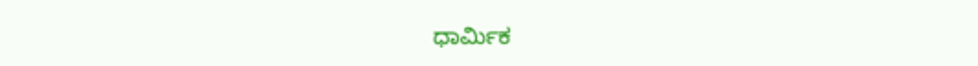ಧಾರ್ಮಿಕ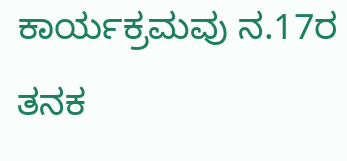ಕಾರ್ಯಕ್ರಮವು ನ.17ರ ತನಕ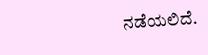ನಡೆಯಲಿದೆ.